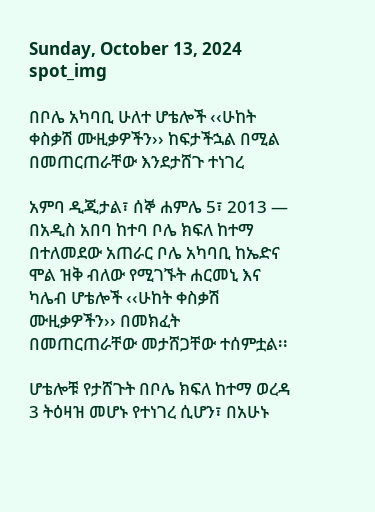Sunday, October 13, 2024
spot_img

በቦሌ አካባቢ ሁለተ ሆቴሎች ‹‹ሁከት ቀስቃሽ ሙዚቃዎችን›› ከፍታችኋል በሚል በመጠርጠራቸው እንደታሸጉ ተነገረ

አምባ ዲጂታል፣ ሰኞ ሐምሌ 5፣ 2013 ― በአዲስ አበባ ከተባ ቦሌ ክፍለ ከተማ በተለመደው አጠራር ቦሌ አካባቢ ከኤድና ሞል ዝቅ ብለው የሚገኙት ሐርመኒ እና ካሌብ ሆቴሎች ‹‹ሁከት ቀስቃሽ ሙዚቃዎችን›› በመክፈት በመጠርጠራቸው መታሸጋቸው ተሰምቷል፡፡

ሆቴሎቹ የታሸጉት በቦሌ ክፍለ ከተማ ወረዳ 3 ትዕዛዝ መሆኑ የተነገረ ሲሆን፣ በአሁኑ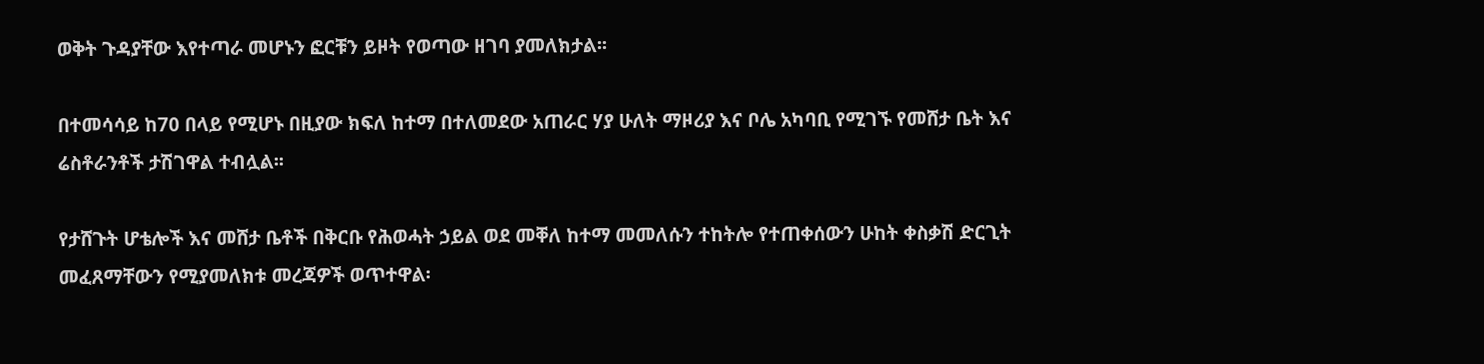ወቅት ጉዳያቸው እየተጣራ መሆኑን ፎርቹን ይዞት የወጣው ዘገባ ያመለክታል፡፡

በተመሳሳይ ከ70 በላይ የሚሆኑ በዚያው ክፍለ ከተማ በተለመደው አጠራር ሃያ ሁለት ማዞሪያ እና ቦሌ አካባቢ የሚገኙ የመሸታ ቤት እና ሬስቶራንቶች ታሽገዋል ተብሏል፡፡

የታሸጉት ሆቴሎች እና መሸታ ቤቶች በቅርቡ የሕወሓት ኃይል ወደ መቐለ ከተማ መመለሱን ተከትሎ የተጠቀሰውን ሁከት ቀስቃሽ ድርጊት መፈጸማቸውን የሚያመለክቱ መረጃዎች ወጥተዋል፡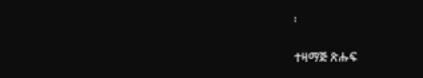፡

ተዛማጅ ጽሑፍ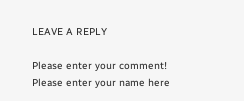LEAVE A REPLY

Please enter your comment!
Please enter your name here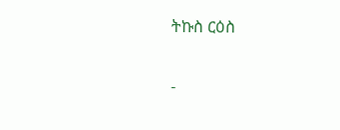ትኩስ ርዕስ

-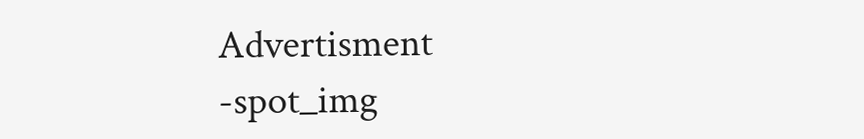Advertisment -spot_img